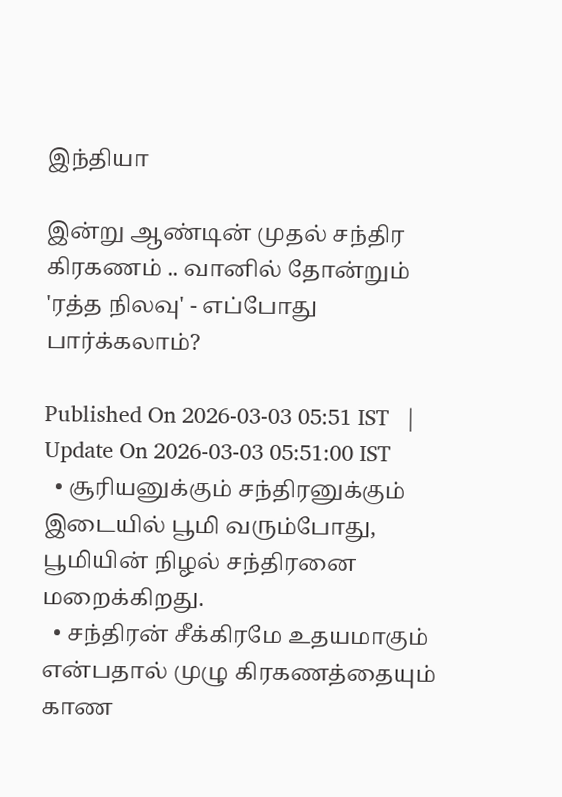இந்தியா

இன்று ஆண்டின் முதல் சந்திர கிரகணம் .. வானில் தோன்றும் 'ரத்த நிலவு' - எப்போது பார்க்கலாம்?

Published On 2026-03-03 05:51 IST   |   Update On 2026-03-03 05:51:00 IST
  • சூரியனுக்கும் சந்திரனுக்கும் இடையில் பூமி வரும்போது, பூமியின் நிழல் சந்திரனை மறைக்கிறது.
  • சந்திரன் சீக்கிரமே உதயமாகும் என்பதால் முழு கிரகணத்தையும் காண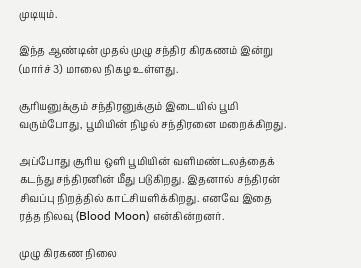முடியும்.

இந்த ஆண்டின் முதல் முழு சந்திர கிரகணம் இன்று (மார்ச் 3) மாலை நிகழ உள்ளது.

சூரியனுக்கும் சந்திரனுக்கும் இடையில் பூமி வரும்போது, பூமியின் நிழல் சந்திரனை மறைக்கிறது.

அப்போது சூரிய ஒளி பூமியின் வளிமண்டலத்தைக் கடந்து சந்திரனின் மீது படுகிறது. இதனால் சந்திரன் சிவப்பு நிறத்தில் காட்சியளிக்கிறது. எனவே இதை ரத்த நிலவு (Blood Moon) என்கின்றனர்.

முழு கிரகண நிலை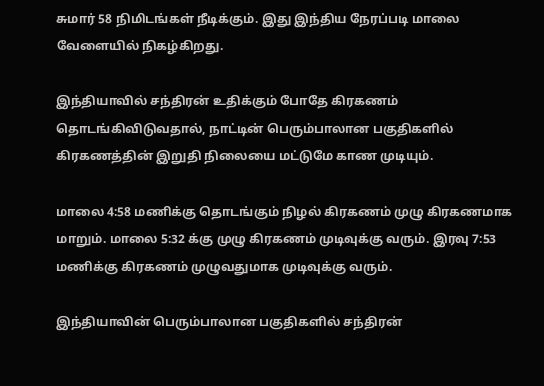சுமார் 58 நிமிடங்கள் நீடிக்கும். இது இந்திய நேரப்படி மாலை வேளையில் நிகழ்கிறது.

இந்தியாவில் சந்திரன் உதிக்கும் போதே கிரகணம் தொடங்கிவிடுவதால், நாட்டின் பெரும்பாலான பகுதிகளில் கிரகணத்தின் இறுதி நிலையை மட்டுமே காண முடியும்.

மாலை 4:58 மணிக்கு தொடங்கும் நிழல் கிரகணம் முழு கிரகணமாக மாறும். மாலை 5:32 க்கு முழு கிரகணம் முடிவுக்கு வரும். இரவு 7:53 மணிக்கு கிரகணம் முழுவதுமாக முடிவுக்கு வரும்.

இந்தியாவின் பெரும்பாலான பகுதிகளில் சந்திரன்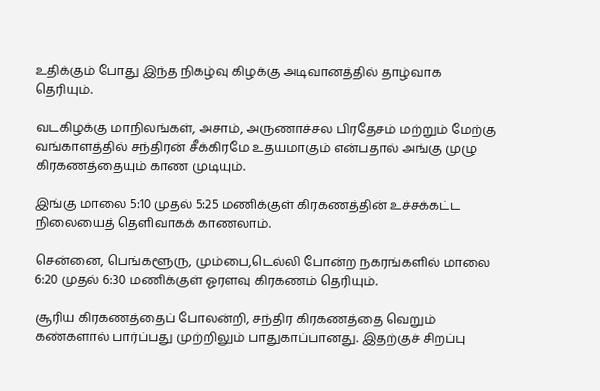உதிக்கும் போது இந்த நிகழ்வு கிழக்கு அடிவானத்தில் தாழ்வாக தெரியும்.

வடகிழக்கு மாநிலங்கள், அசாம், அருணாச்சல பிரதேசம் மற்றும் மேற்கு வங்காளத்தில் சந்திரன் சீக்கிரமே உதயமாகும் என்பதால் அங்கு முழு கிரகணத்தையும் காண முடியும்.

இங்கு மாலை 5:10 முதல் 5:25 மணிக்குள் கிரகணத்தின் உச்சக்கட்ட நிலையைத் தெளிவாகக் காணலாம்.

சென்னை, பெங்களூரு, மும்பை,டெல்லி போன்ற நகரங்களில் மாலை 6:20 முதல் 6:30 மணிக்குள் ஓரளவு கிரகணம் தெரியும்.

சூரிய கிரகணத்தைப் போலன்றி, சந்திர கிரகணத்தை வெறும் கண்களால் பார்ப்பது முற்றிலும் பாதுகாப்பானது. இதற்குச் சிறப்பு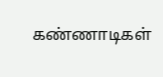கண்ணாடிகள்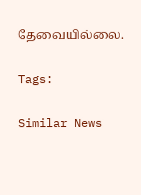தேவையில்லை.

Tags:

Similar News